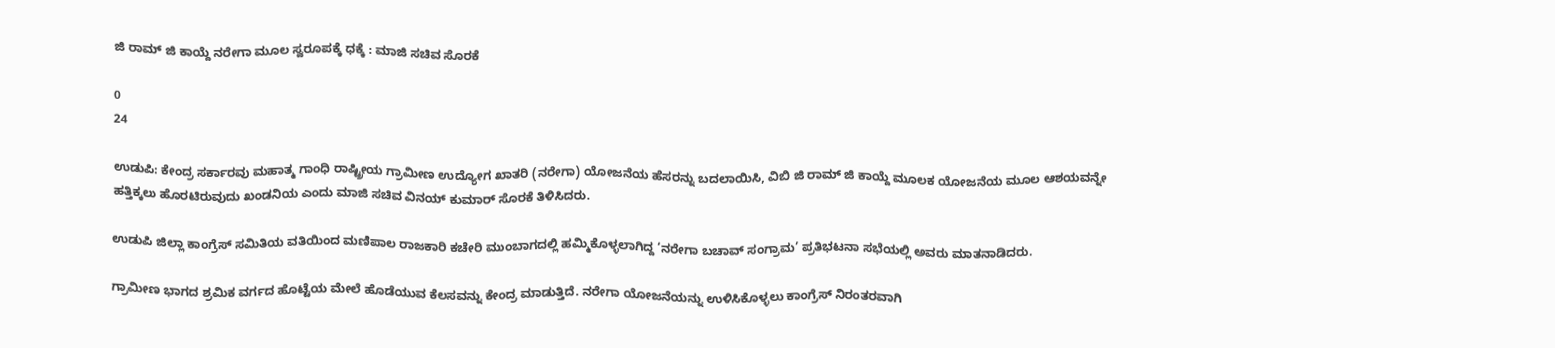ಜಿ ರಾಮ್ ಜಿ ಕಾಯ್ದೆ ನರೇಗಾ ಮೂಲ ಸ್ವರೂಪಕ್ಕೆ ಧಕ್ಕೆ : ಮಾಜಿ ಸಚಿವ ಸೊರಕೆ

0
24

ಉಡುಪಿ: ಕೇಂದ್ರ ಸರ್ಕಾರವು ಮಹಾತ್ಮ ಗಾಂಧಿ ರಾಷ್ಟ್ರೀಯ ಗ್ರಾಮೀಣ ಉದ್ಯೋಗ ಖಾತರಿ (ನರೇಗಾ) ಯೋಜನೆಯ ಹೆಸರನ್ನು ಬದಲಾಯಿಸಿ, ವಿಬಿ ಜಿ ರಾಮ್ ಜಿ ಕಾಯ್ದೆ ಮೂಲಕ ಯೋಜನೆಯ ಮೂಲ ಆಶಯವನ್ನೇ ಹತ್ತಿಕ್ಕಲು ಹೊರಟಿರುವುದು ಖಂಡನಿಯ ಎಂದು ಮಾಜಿ ಸಚಿವ ವಿನಯ್ ಕುಮಾರ್ ಸೊರಕೆ ತಿಳಿಸಿದರು.

ಉಡುಪಿ ಜಿಲ್ಲಾ ಕಾಂಗ್ರೆಸ್ ಸಮಿತಿಯ ವತಿಯಿಂದ ಮಣಿಪಾಲ ರಾಜಕಾರಿ ಕಚೇರಿ ಮುಂಬಾಗದಲ್ಲಿ ಹಮ್ಮಿಕೊಳ್ಳಲಾಗಿದ್ದ ‘ನರೇಗಾ ಬಚಾವ್ ಸಂಗ್ರಾಮ’ ಪ್ರತಿಭಟನಾ ಸಭೆಯಲ್ಲಿ ಅವರು ಮಾತನಾಡಿದರು.

ಗ್ರಾಮೀಣ ಭಾಗದ ಶ್ರಮಿಕ ವರ್ಗದ ಹೊಟ್ಟೆಯ ಮೇಲೆ ಹೊಡೆಯುವ ಕೆಲಸವನ್ನು ಕೇಂದ್ರ ಮಾಡುತ್ತಿದೆ. ನರೇಗಾ ಯೋಜನೆಯನ್ನು ಉಳಿಸಿಕೊಳ್ಳಲು ಕಾಂಗ್ರೆಸ್ ನಿರಂತರವಾಗಿ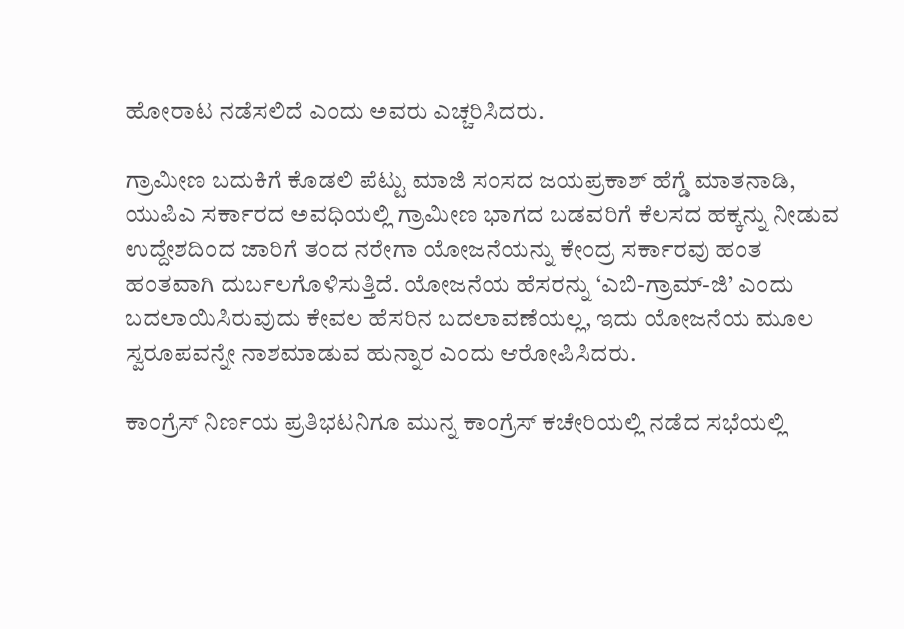ಹೋರಾಟ ನಡೆಸಲಿದೆ ಎಂದು ಅವರು ಎಚ್ಚರಿಸಿದರು.

ಗ್ರಾಮೀಣ ಬದುಕಿಗೆ ಕೊಡಲಿ ಪೆಟ್ಟು ಮಾಜಿ ಸಂಸದ ಜಯಪ್ರಕಾಶ್ ಹೆಗ್ಡೆ ಮಾತನಾಡಿ, ಯುಪಿಎ ಸರ್ಕಾರದ ಅವಧಿಯಲ್ಲಿ ಗ್ರಾಮೀಣ ಭಾಗದ ಬಡವರಿಗೆ ಕೆಲಸದ ಹಕ್ಕನ್ನು ನೀಡುವ ಉದ್ದೇಶದಿಂದ ಜಾರಿಗೆ ತಂದ ನರೇಗಾ ಯೋಜನೆಯನ್ನು ಕೇಂದ್ರ ಸರ್ಕಾರವು ಹಂತ ಹಂತವಾಗಿ ದುರ್ಬಲಗೊಳಿಸುತ್ತಿದೆ. ಯೋಜನೆಯ ಹೆಸರನ್ನು ‘ಎಬಿ-ಗ್ರಾಮ್-ಜಿ’ ಎಂದು ಬದಲಾಯಿಸಿರುವುದು ಕೇವಲ ಹೆಸರಿನ ಬದಲಾವಣೆಯಲ್ಲ, ಇದು ಯೋಜನೆಯ ಮೂಲ ಸ್ವರೂಪವನ್ನೇ ನಾಶಮಾಡುವ ಹುನ್ನಾರ ಎಂದು ಆರೋಪಿಸಿದರು.

ಕಾಂಗ್ರೆಸ್ ನಿರ್ಣಯ ಪ್ರತಿಭಟನಿಗೂ ಮುನ್ನ ಕಾಂಗ್ರೆಸ್ ಕಚೇರಿಯಲ್ಲಿ ನಡೆದ ಸಭೆಯಲ್ಲಿ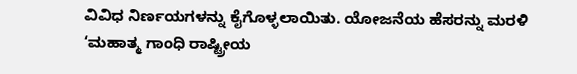ವಿವಿಧ ನಿರ್ಣಯಗಳನ್ನು ಕೈಗೊಳ್ಳಲಾಯಿತು. ಯೋಜನೆಯ ಹೆಸರನ್ನು ಮರಳಿ ‘ಮಹಾತ್ಮ ಗಾಂಧಿ ರಾಷ್ಟ್ರೀಯ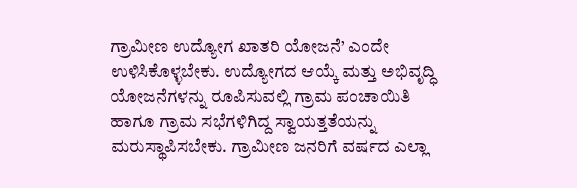ಗ್ರಾಮೀಣ ಉದ್ಯೋಗ ಖಾತರಿ ಯೋಜನೆ’ ಎಂದೇ ಉಳಿಸಿಕೊಳ್ಳಬೇಕು. ಉದ್ಯೋಗದ ಆಯ್ಕೆ ಮತ್ತು ಅಭಿವೃದ್ಧಿ ಯೋಜನೆಗಳನ್ನು ರೂಪಿಸುವಲ್ಲಿ ಗ್ರಾಮ ಪಂಚಾಯಿತಿ ಹಾಗೂ ಗ್ರಾಮ ಸಭೆಗಳಿಗಿದ್ದ ಸ್ವಾಯತ್ತತೆಯನ್ನು ಮರುಸ್ಥಾಪಿಸಬೇಕು. ಗ್ರಾಮೀಣ ಜನರಿಗೆ ವರ್ಷದ ಎಲ್ಲಾ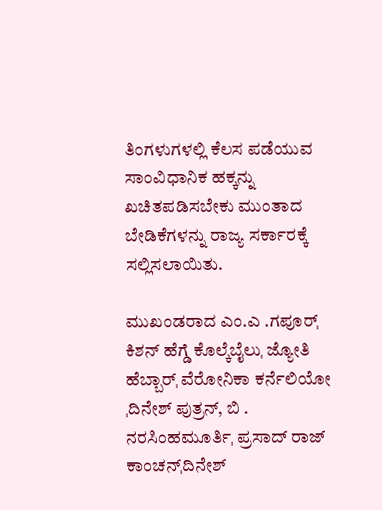ತಿಂಗಳುಗಳಲ್ಲಿ ಕೆಲಸ ಪಡೆಯುವ ಸಾಂವಿಧಾನಿಕ ಹಕ್ಕನ್ನು ಖಚಿತಪಡಿಸಬೇಕು ಮುಂತಾದ ಬೇಡಿಕೆಗಳನ್ನು ರಾಜ್ಯ ಸರ್ಕಾರಕ್ಕೆ ಸಲ್ಲಿಸಲಾಯಿತು.

ಮುಖಂಡರಾದ ಎಂ.ಎ .ಗಪೂರ್ˌ ಕಿಶನ್ ಹೆಗ್ಡೆ ಕೊಲ್ಕೆಬೈಲುˌ ಜ್ಯೋತಿ ಹೆಬ್ಬಾರ್ˌ ವೆರೋನಿಕಾ ಕರ್ನೆಲಿಯೋ ˌದಿನೇಶ್ ಪುತ್ರನ್, ಬಿ . ನರಸಿಂಹಮೂರ್ತಿˌ ಪ್ರಸಾದ್ ರಾಜ್ ಕಾಂಚನ್ˌದಿನೇಶ್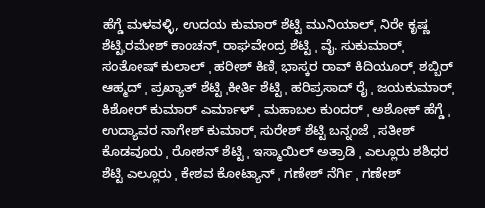ಹೆಗ್ಡೆ ಮಳವಳ್ಳಿ, ಉದಯ ಕುಮಾರ್ ಶೆಟ್ಟಿ ಮುನಿಯಾಲ್ˌ ನಿರೇ ಕೃಷ್ಣ ಶೆಟ್ಟಿˌರಮೇಶ್ ಕಾಂಚನ್ˌ ರಾಘವೇಂದ್ರ ಶೆಟ್ಟಿ ˌ ವೈ. ಸುಕುಮಾರ್ˌ ಸಂತೋಷ್ ಕುಲಾಲ್ ˌ ಹರೀಶ್ ಕಿಣಿˌ ಭಾಸ್ಕರ ರಾವ್ ಕಿದಿಯೂರ್ˌ ಶಬ್ಬಿರ್ ಆಹ್ಮದ್ ˌ ಪ್ರಖ್ಯಾತ್ ಶೆಟ್ಟಿ ˌಕೀರ್ತಿ ಶೆಟ್ಟಿ ˌ ಹರಿಪ್ರಸಾದ್ ರೈ ˌ ಜಯಕುಮಾರ್ˌ ಕಿಶೋರ್ ಕುಮಾರ್ ಎರ್ಮಾಳ್ ˌ ಮಹಾಬಲ ಕುಂದರ್ ˌ ಅಶೋಕ್ ಹೆಗ್ಡೆ ˌ ಉದ್ಯಾವರ ನಾಗೇಶ್ ಕುಮಾರ್ˌ ಸುರೇಶ್ ಶೆಟ್ಟಿ ಬನ್ನಂಜೆ ˌ ಸತೀಶ್ ಕೊಡವೂರು ˌ ರೋಶನ್ ಶೆಟ್ಟಿ ˌ ಇಸ್ಮಾಯಿಲ್ ಅತ್ರಾಡಿ ˌ ಎಲ್ಲೂರು ಶಶಿಧರ ಶೆಟ್ಟಿ ಎಲ್ಲೂರು ˌ ಕೇಶವ ಕೋಟ್ಯಾನ್ ˌ ಗಣೇಶ್ ನೆರ್ಗಿ ˌ ಗಣೇಶ್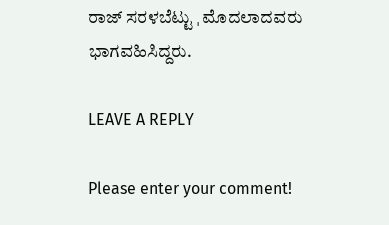ರಾಜ್ ಸರಳಬೆಟ್ಟು ˌ ಮೊದಲಾದವರು ಭಾಗವಹಿಸಿದ್ದರು.

LEAVE A REPLY

Please enter your comment!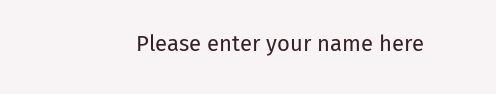Please enter your name here